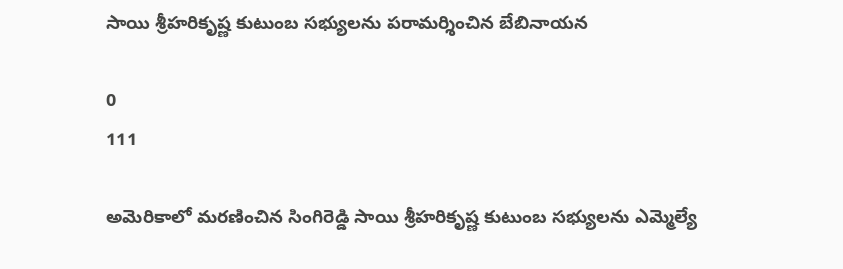సాయి శ్రీహరికృష్ణ కుటుంబ సభ్యులను పరామర్శించిన బేబినాయన

0
111

అమెరికాలో మరణించిన సింగిరెడ్డి సాయి శ్రీహరికృష్ణ కుటుంబ సభ్యులను ఎమ్మెల్యే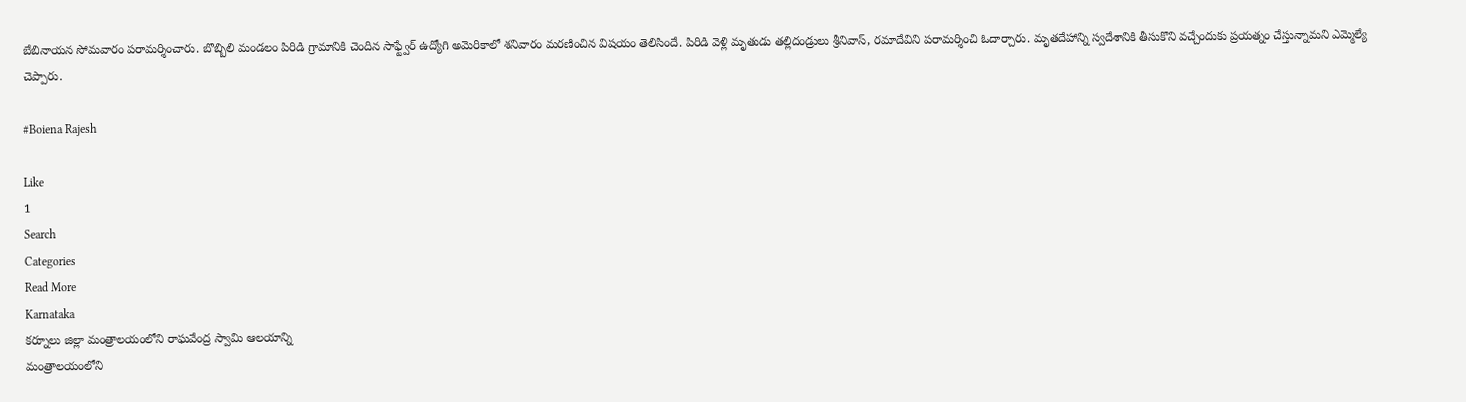బేబినాయన సోమవారం పరామర్శించారు. బొబ్బిలి మండలం పిరిడి గ్రామానికి చెందిన సాఫ్ట్వేర్ ఉద్యోగి అమెరికాలో శనివారం మరణించిన విషయం తెలిసిందే. పిరిడి వెళ్లి మృతుడు తల్లిదండ్రులు శ్రీనివాస్, రమాదేవిని పరామర్శించి ఓదార్చారు. మృతదేహాన్ని స్వదేశానికి తీసుకొని వచ్చేందుకు ప్రయత్నం చేస్తున్నామని ఎమ్మెల్యే చెప్పారు.

#Boiena Rajesh

Like
1
Search
Categories
Read More
Karnataka
కర్నూలు జిల్లా మంత్రాలయంలోని రాఘవేంద్ర స్వామి ఆలయాన్ని
మంత్రాలయంలోని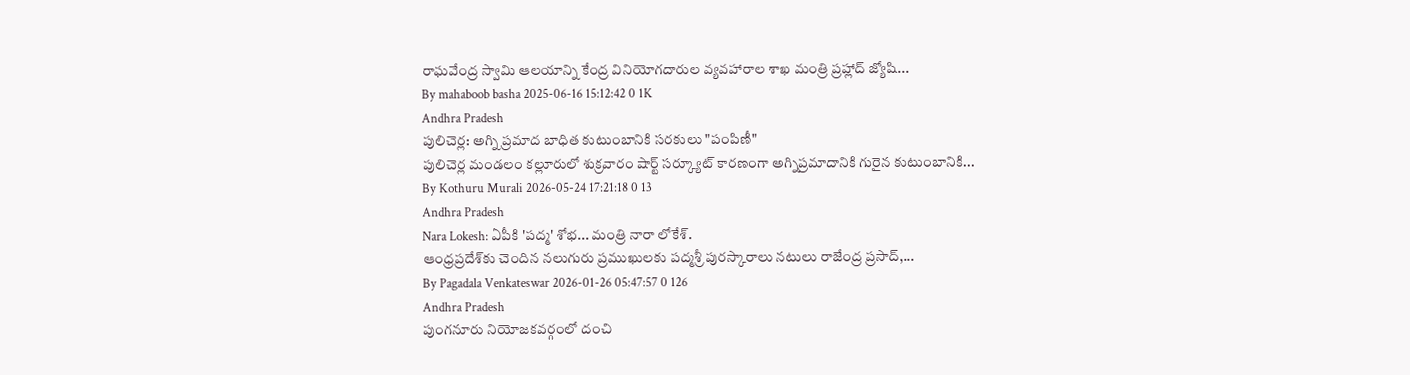రాఘవేంద్ర స్వామి ఆలయాన్ని కేంద్ర వినియోగదారుల వ్యవహారాల శాఖ మంత్రి ప్రహ్లాద్ జ్యోషి...
By mahaboob basha 2025-06-16 15:12:42 0 1K
Andhra Pradesh
పులిచెర్ల: అగ్ని ప్రమాద బాధిత కుటుంబానికి సరకులు "పంపిణీ"
పులిచెర్ల మండలం కల్లూరులో శుక్రవారం షార్ట్ సర్క్యూట్ కారణంగా అగ్నిప్రమాదానికి గురైన కుటుంబానికి...
By Kothuru Murali 2026-05-24 17:21:18 0 13
Andhra Pradesh
Nara Lokesh: ఏపీకి 'పద్మ' శోభ... మంత్రి నారా లోకేశ్.
ఆంధ్రప్రదేశ్‌కు చెందిన నలుగురు ప్రముఖులకు పద్మశ్రీ పురస్కారాలు నటులు రాజేంద్ర ప్రసాద్,...
By Pagadala Venkateswar 2026-01-26 05:47:57 0 126
Andhra Pradesh
పుంగనూరు నియోజకవర్గంలో దంచి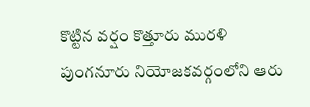కొట్టిన వర్షం కొత్తూరు మురళి
పుంగనూరు నియోజకవర్గంలోని ఆరు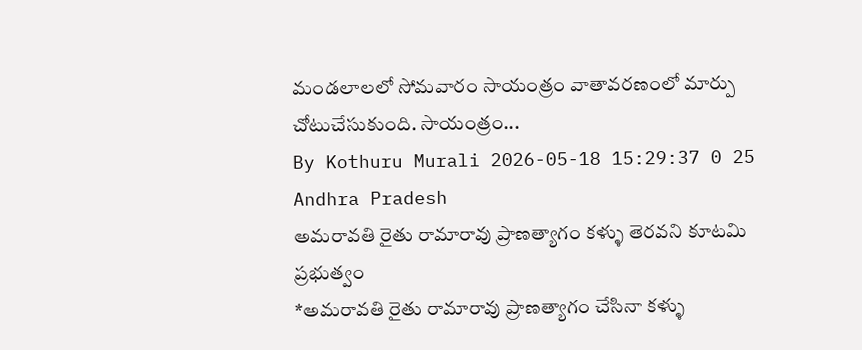మండలాలలో సోమవారం సాయంత్రం వాతావరణంలో మార్పు చోటుచేసుకుంది. సాయంత్రం...
By Kothuru Murali 2026-05-18 15:29:37 0 25
Andhra Pradesh
అమరావతి రైతు రామారావు ప్రాణత్యాగం కళ్ళు తెరవని కూటమి ప్రభుత్వం
*అమరావతి రైతు రామారావు ప్రాణత్యాగం చేసినా కళ్ళు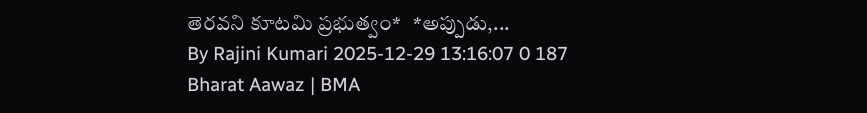తెరవని కూటమి ప్రభుత్వం*   *అప్పుడు,...
By Rajini Kumari 2025-12-29 13:16:07 0 187
Bharat Aawaz | BMA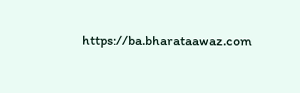https://ba.bharataawaz.com